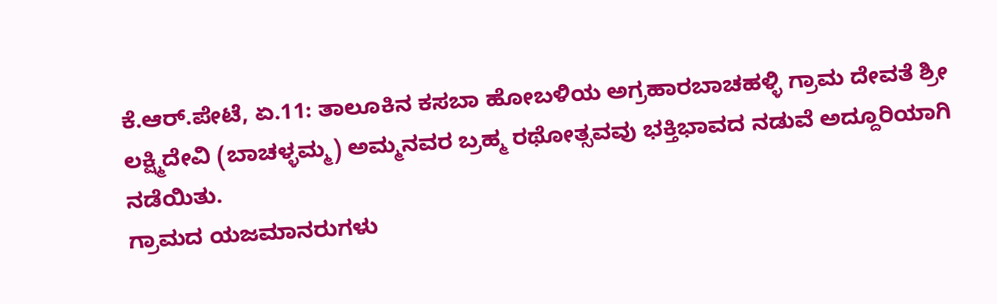ಕೆ.ಆರ್.ಪೇಟೆ, ಏ.11: ತಾಲೂಕಿನ ಕಸಬಾ ಹೋಬಳಿಯ ಅಗ್ರಹಾರಬಾಚಹಳ್ಳಿ ಗ್ರಾಮ ದೇವತೆ ಶ್ರೀ ಲಕ್ಷ್ಮಿದೇವಿ (ಬಾಚಳ್ಳಮ್ಮ) ಅಮ್ಮನವರ ಬ್ರಹ್ಮ ರಥೋತ್ಸವವು ಭಕ್ತಿಭಾವದ ನಡುವೆ ಅದ್ದೂರಿಯಾಗಿ ನಡೆಯಿತು.
ಗ್ರಾಮದ ಯಜಮಾನರುಗಳು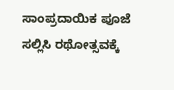ಸಾಂಪ್ರದಾಯಿಕ ಪೂಜೆ ಸಲ್ಲಿಸಿ ರಥೋತ್ಸವಕ್ಕೆ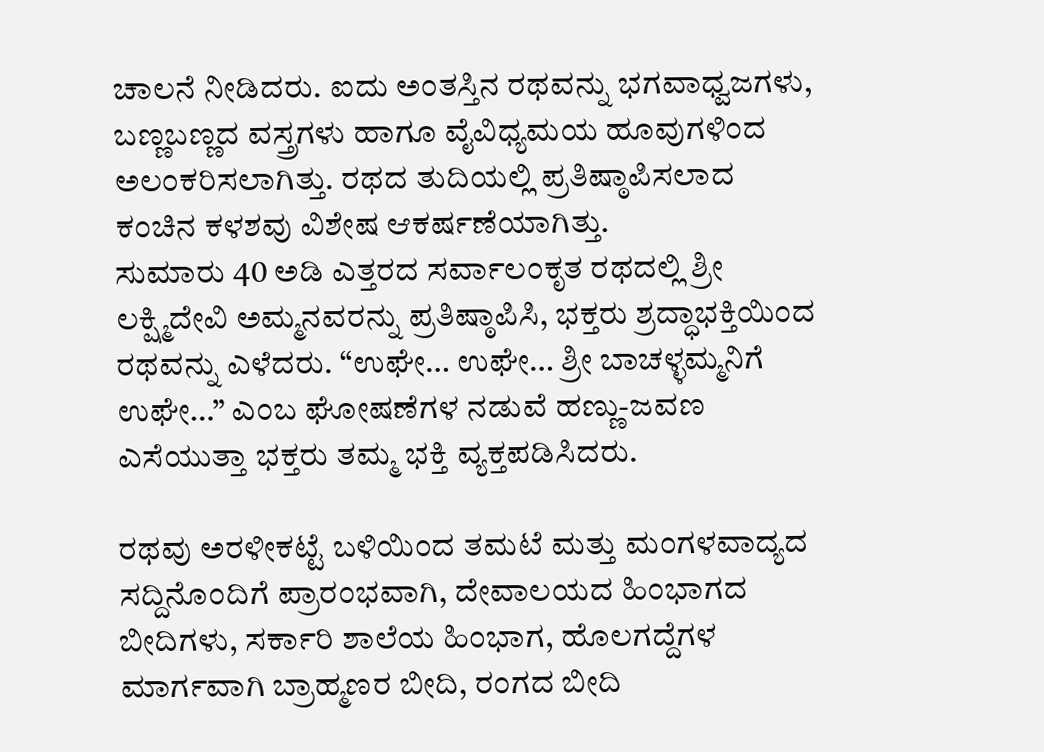ಚಾಲನೆ ನೀಡಿದರು. ಐದು ಅಂತಸ್ತಿನ ರಥವನ್ನು ಭಗವಾಧ್ವಜಗಳು, ಬಣ್ಣಬಣ್ಣದ ವಸ್ತ್ರಗಳು ಹಾಗೂ ವೈವಿಧ್ಯಮಯ ಹೂವುಗಳಿಂದ ಅಲಂಕರಿಸಲಾಗಿತ್ತು. ರಥದ ತುದಿಯಲ್ಲಿ ಪ್ರತಿಷ್ಠಾಪಿಸಲಾದ ಕಂಚಿನ ಕಳಶವು ವಿಶೇಷ ಆಕರ್ಷಣೆಯಾಗಿತ್ತು.
ಸುಮಾರು 40 ಅಡಿ ಎತ್ತರದ ಸರ್ವಾಲಂಕೃತ ರಥದಲ್ಲಿ ಶ್ರೀ ಲಕ್ಷ್ಮಿದೇವಿ ಅಮ್ಮನವರನ್ನು ಪ್ರತಿಷ್ಠಾಪಿಸಿ, ಭಕ್ತರು ಶ್ರದ್ಧಾಭಕ್ತಿಯಿಂದ ರಥವನ್ನು ಎಳೆದರು. “ಉಘೇ… ಉಘೇ… ಶ್ರೀ ಬಾಚಳ್ಳಮ್ಮನಿಗೆ ಉಘೇ…” ಎಂಬ ಘೋಷಣೆಗಳ ನಡುವೆ ಹಣ್ಣು-ಜವಣ ಎಸೆಯುತ್ತಾ ಭಕ್ತರು ತಮ್ಮ ಭಕ್ತಿ ವ್ಯಕ್ತಪಡಿಸಿದರು.

ರಥವು ಅರಳೀಕಟ್ಟೆ ಬಳಿಯಿಂದ ತಮಟೆ ಮತ್ತು ಮಂಗಳವಾದ್ಯದ ಸದ್ದಿನೊಂದಿಗೆ ಪ್ರಾರಂಭವಾಗಿ, ದೇವಾಲಯದ ಹಿಂಭಾಗದ ಬೀದಿಗಳು, ಸರ್ಕಾರಿ ಶಾಲೆಯ ಹಿಂಭಾಗ, ಹೊಲಗದ್ದೆಗಳ ಮಾರ್ಗವಾಗಿ ಬ್ರಾಹ್ಮಣರ ಬೀದಿ, ರಂಗದ ಬೀದಿ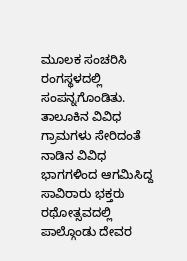ಮೂಲಕ ಸಂಚರಿಸಿ ರಂಗಸ್ಥಳದಲ್ಲಿ ಸಂಪನ್ನಗೊಂಡಿತು.
ತಾಲೂಕಿನ ವಿವಿಧ ಗ್ರಾಮಗಳು ಸೇರಿದಂತೆ ನಾಡಿನ ವಿವಿಧ ಭಾಗಗಳಿಂದ ಆಗಮಿಸಿದ್ದ ಸಾವಿರಾರು ಭಕ್ತರು ರಥೋತ್ಸವದಲ್ಲಿ ಪಾಲ್ಗೊಂಡು ದೇವರ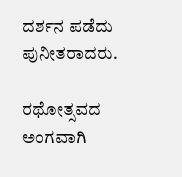ದರ್ಶನ ಪಡೆದು ಪುನೀತರಾದರು.

ರಥೋತ್ಸವದ ಅಂಗವಾಗಿ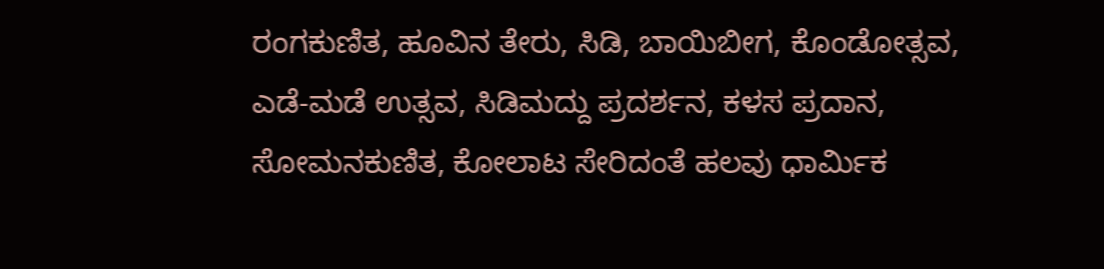ರಂಗಕುಣಿತ, ಹೂವಿನ ತೇರು, ಸಿಡಿ, ಬಾಯಿಬೀಗ, ಕೊಂಡೋತ್ಸವ, ಎಡೆ-ಮಡೆ ಉತ್ಸವ, ಸಿಡಿಮದ್ದು ಪ್ರದರ್ಶನ, ಕಳಸ ಪ್ರದಾನ, ಸೋಮನಕುಣಿತ, ಕೋಲಾಟ ಸೇರಿದಂತೆ ಹಲವು ಧಾರ್ಮಿಕ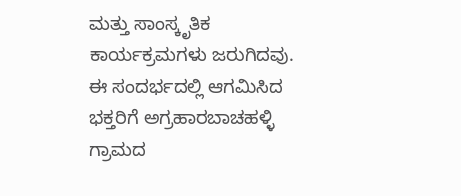ಮತ್ತು ಸಾಂಸ್ಕೃತಿಕ ಕಾರ್ಯಕ್ರಮಗಳು ಜರುಗಿದವು.
ಈ ಸಂದರ್ಭದಲ್ಲಿ ಆಗಮಿಸಿದ ಭಕ್ತರಿಗೆ ಅಗ್ರಹಾರಬಾಚಹಳ್ಳಿ ಗ್ರಾಮದ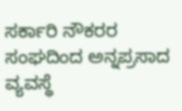ಸರ್ಕಾರಿ ನೌಕರರ ಸಂಘದಿಂದ ಅನ್ನಪ್ರಸಾದ ವ್ಯವಸ್ಥೆ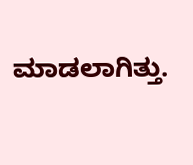ಮಾಡಲಾಗಿತ್ತು.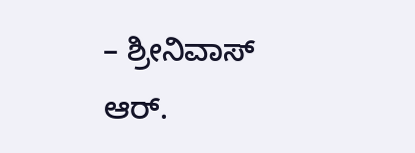– ಶ್ರೀನಿವಾಸ್ ಆರ್.